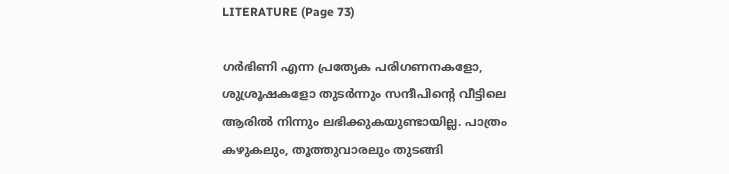LITERATURE (Page 73)

ഗർഭിണി എന്ന പ്രത്യേക പരിഗണനകളോ, ശുശ്രൂഷകളോ തുടർന്നും സന്ദീപിന്‍റെ വീട്ടിലെ ആരിൽ നിന്നും ലഭിക്കുകയുണ്ടായില്ല. പാത്രം കഴുകലും, തൂത്തുവാരലും തുടങ്ങി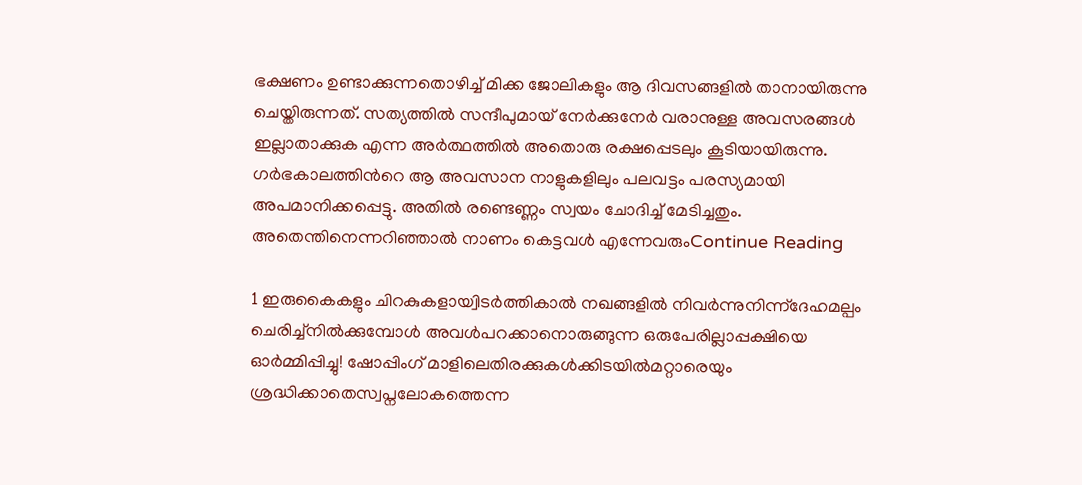ഭക്ഷണം ഉണ്ടാക്കുന്നതൊഴിച്ച് മിക്ക ജോലികളും ആ ദിവസങ്ങളിൽ താനായിരുന്നു ചെയ്തിരുന്നത്. സത്യത്തിൽ സന്ദീപുമായ് നേർക്കുനേർ വരാനുള്ള അവസരങ്ങൾ ഇല്ലാതാക്കുക എന്ന അർത്ഥത്തിൽ അതൊരു രക്ഷപ്പെടലും കൂടിയായിരുന്നു. ഗർഭകാലത്തിന്‍റെ ആ അവസാന നാളുകളിലും പലവട്ടം പരസ്യമായി അപമാനിക്കപ്പെട്ടു. അതിൽ രണ്ടെണ്ണം സ്വയം ചോദിച്ച് മേടിച്ചതും. അതെന്തിനെന്നറിഞ്ഞാൽ നാണം കെട്ടവൾ എന്നേവരുംContinue Reading

1 ഇരുകൈകളും ചിറകുകളായ്വിടർത്തികാൽ നഖങ്ങളിൽ നിവർന്നുനിന്ന്ദേഹമല്പം ചെരിച്ച്നിൽക്കുമ്പോൾ അവൾപറക്കാനൊരുങ്ങുന്ന ഒരുപേരില്ലാപ്പക്ഷിയെ ഓർമ്മിപ്പിച്ചു! ഷോപ്പിംഗ് മാളിലെതിരക്കുകൾക്കിടയിൽമറ്റാരെയും ശ്രദ്ധിക്കാതെസ്വപ്നലോകത്തെന്ന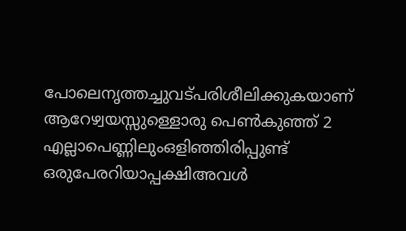പോലെനൃത്തച്ചുവട്പരിശീലിക്കുകയാണ് ആറേഴ്വയസ്സുള്ളൊരു പെൺകുഞ്ഞ് 2 എല്ലാപെണ്ണിലുംഒളിഞ്ഞിരിപ്പുണ്ട് ഒരുപേരറിയാപ്പക്ഷിഅവൾ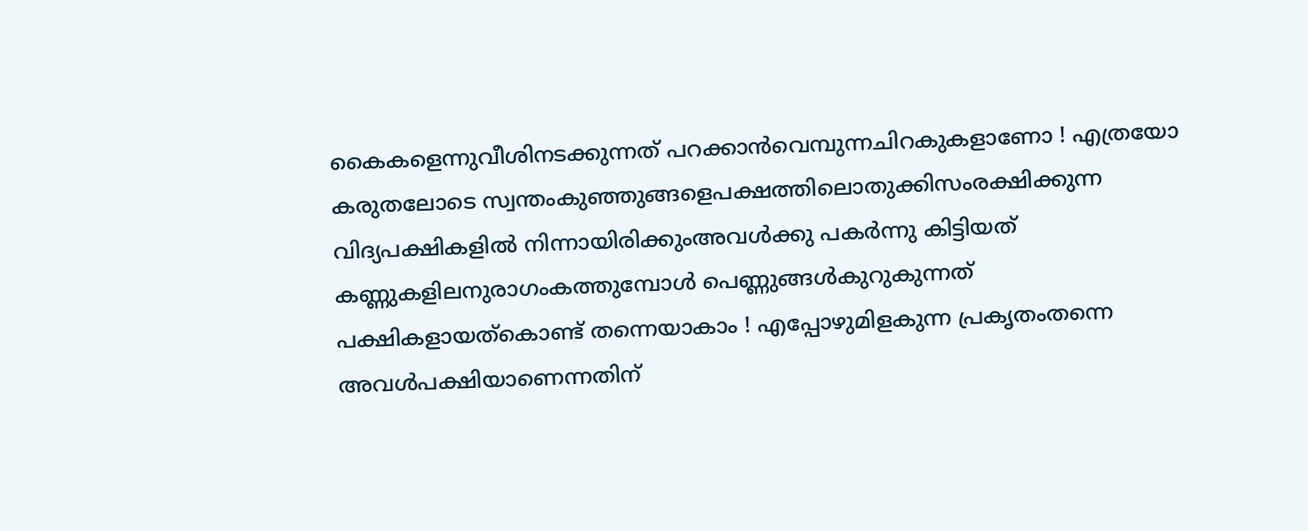കൈകളെന്നുവീശിനടക്കുന്നത് പറക്കാൻവെമ്പുന്നചിറകുകളാണോ ! എത്രയോ കരുതലോടെ സ്വന്തംകുഞ്ഞുങ്ങളെപക്ഷത്തിലൊതുക്കിസംരക്ഷിക്കുന്ന വിദ്യപക്ഷികളിൽ നിന്നായിരിക്കുംഅവൾക്കു പകർന്നു കിട്ടിയത് കണ്ണുകളിലനുരാഗംകത്തുമ്പോൾ പെണ്ണുങ്ങൾകുറുകുന്നത് പക്ഷികളായത്കൊണ്ട് തന്നെയാകാം ! എപ്പോഴുമിളകുന്ന പ്രകൃതംതന്നെ അവൾപക്ഷിയാണെന്നതിന്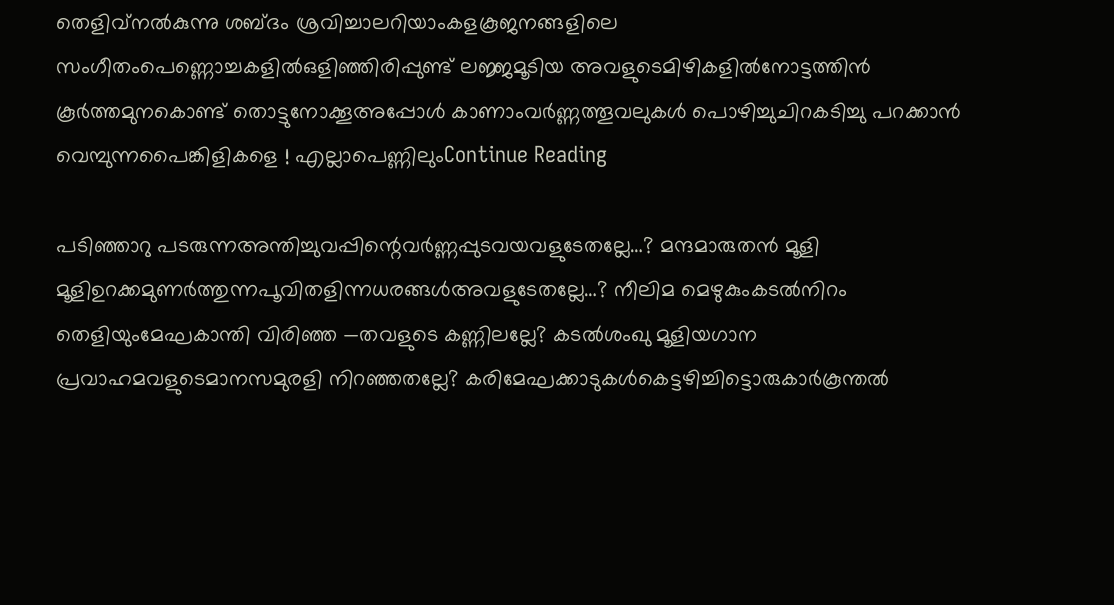തെളിവ്നൽകുന്നു ശബ്ദം ശ്രവിച്ചാലറിയാംകളകൂജനങ്ങളിലെ സംഗീതംപെണ്ണൊച്ചകളിൽഒളിഞ്ഞിരിപ്പുണ്ട് ലജ്ജമൂടിയ അവളുടെമിഴികളിൽനോട്ടത്തിൻ കൂർത്തമുനകൊണ്ട് തൊട്ടുനോക്കൂഅപ്പോൾ കാണാംവർണ്ണത്തൂവലുകൾ പൊഴിച്ചുചിറകടിച്ചു പറക്കാൻ വെമ്പുന്നപൈങ്കിളികളെ ! എല്ലാപെണ്ണിലുംContinue Reading

പടിഞ്ഞാറു പടരുന്നഅന്തിച്ചുവപ്പിന്റെവർണ്ണപ്പുടവയവളുടേതല്ലേ…? മന്ദമാരുതൻ മൂളി മൂളിഉറക്കമുണർത്തുന്നപൂവിതളിന്നധരങ്ങൾഅവളുടേതല്ലേ…? നീലിമ മെഴുകുംകടൽനിറം തെളിയുംമേഘകാന്തി വിരിഞ്ഞ —തവളുടെ കണ്ണിലല്ലേ? കടൽശംഖു മൂളിയഗാന പ്രവാഹമവളുടെമാനസമുരളി നിറഞ്ഞതല്ലേ? കരിമേഘക്കാടുകൾകെട്ടഴിച്ചിട്ടൊരുകാർകൂന്തൽ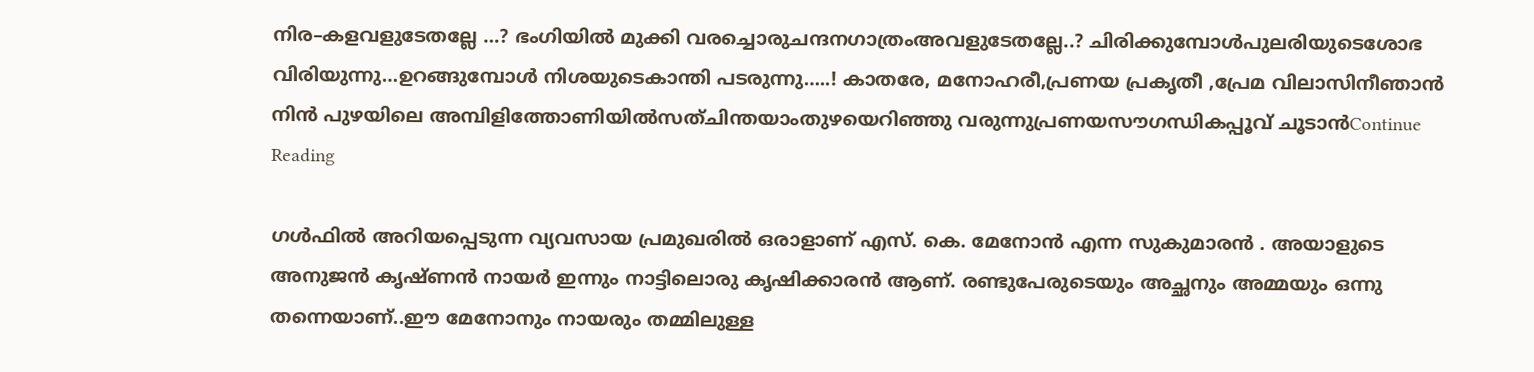നിര–കളവളുടേതല്ലേ …? ഭംഗിയിൽ മുക്കി വരച്ചൊരുചന്ദനഗാത്രംഅവളുടേതല്ലേ..? ചിരിക്കുമ്പോൾപുലരിയുടെശോഭ വിരിയുന്നു…ഉറങ്ങുമ്പോൾ നിശയുടെകാന്തി പടരുന്നു…..! കാതരേ, മനോഹരീ,പ്രണയ പ്രകൃതീ ,പ്രേമ വിലാസിനീഞാൻ നിൻ പുഴയിലെ അമ്പിളിത്തോണിയിൽസത്ചിന്തയാംതുഴയെറിഞ്ഞു വരുന്നുപ്രണയസൗഗന്ധികപ്പൂവ് ചൂടാൻContinue Reading

ഗൾഫിൽ അറിയപ്പെടുന്ന വ്യവസായ പ്രമുഖരിൽ ഒരാളാണ് എസ്. കെ. മേനോൻ എന്ന സുകുമാരൻ . അയാളുടെ അനുജൻ കൃഷ്ണൻ നായർ ഇന്നും നാട്ടിലൊരു കൃഷിക്കാരൻ ആണ്. രണ്ടുപേരുടെയും അച്ഛനും അമ്മയും ഒന്നു തന്നെയാണ്..ഈ മേനോനും നായരും തമ്മിലുള്ള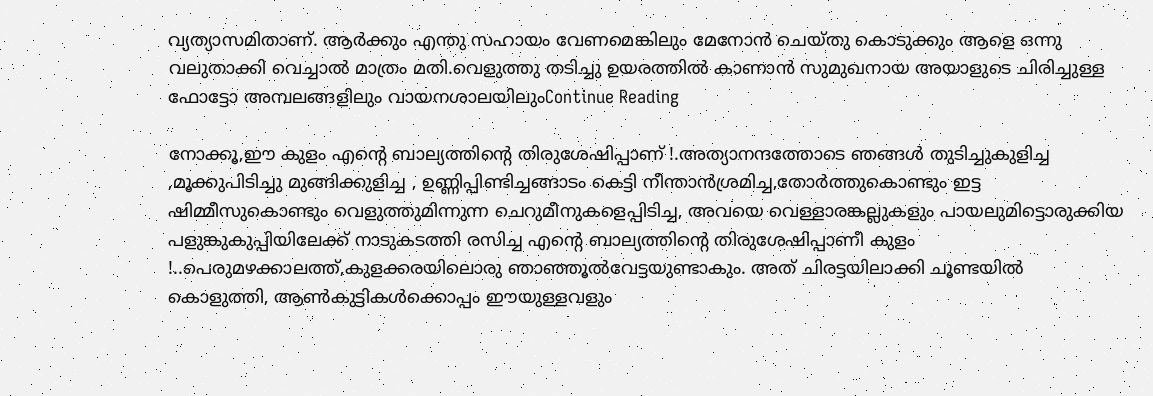വ്യത്യാസമിതാണ്. ആർക്കും എന്തു സഹായം വേണമെങ്കിലും മേനോൻ ചെയ്തു കൊടുക്കും ആളെ ഒന്നു വലുതാക്കി വെച്ചാൽ മാത്രം മതി.വെളുത്തു തടിച്ചു ഉയരത്തിൽ കാണാൻ സുമുഖനായ അയാളുടെ ചിരിച്ചുള്ള ഫോട്ടോ അമ്പലങ്ങളിലും വായനശാലയിലുംContinue Reading

നോക്കൂ,ഈ കുളം എന്റെ ബാല്യത്തിന്റെ തിരുശേഷിപ്പാണ് !.അത്യാനന്ദത്തോടെ ഞങ്ങൾ തുടിച്ചുകുളിച്ച ,മൂക്കുപിടിച്ചു മുങ്ങിക്കുളിച്ച , ഉണ്ണിപ്പിണ്ടിച്ചങ്ങാടം കെട്ടി നീന്താൻശ്രമിച്ച,തോർത്തുകൊണ്ടും ഇട്ട ഷിമ്മീസുകൊണ്ടും വെളുത്തുമിന്നുന്ന ചെറുമീനുകളെപ്പിടിച്ച, അവയെ വെള്ളാരങ്കല്ലുകളും പായലുമിട്ടൊരുക്കിയ പളുങ്കുകുപ്പിയിലേക്ക് നാടുകടത്തി രസിച്ച എന്റെ ബാല്യത്തിന്റെ തിരുശേഷിപ്പാണീ കുളം !..പെരുമഴക്കാലത്ത്,കുളക്കരയിലൊരു ഞാഞ്ഞൂൽവേട്ടയുണ്ടാകും. അത് ചിരട്ടയിലാക്കി ചൂണ്ടയിൽ കൊളുത്തി, ആൺകുട്ടികൾക്കൊപ്പം ഈയുള്ളവളും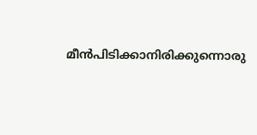മീൻപിടിക്കാനിരിക്കുന്നൊരു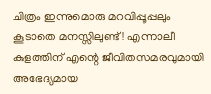ചിത്രം ഇന്നുമൊരു മറവിപ്പൂപ്പലും കൂടാതെ മനസ്സിലുണ്ട്! എന്നാലീ കുളത്തിന് എന്റെ ജീവിതസമരവുമായി അഭേദ്യമായ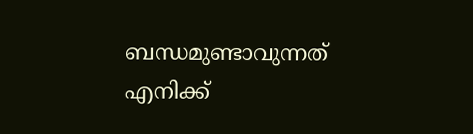ബന്ധമുണ്ടാവുന്നത് എനിക്ക്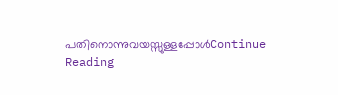പതിനൊന്നുവയസ്സുള്ളപ്പോൾContinue Reading